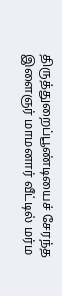திருத்துறைப்பூண்டியைச் சேரந்த இளைஞர் மாமனார் வீட்டில் மர்ம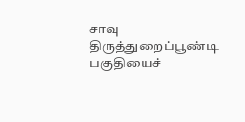சாவு
திருத்துறைப்பூண்டி பகுதியைச்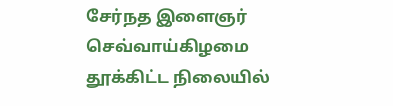சேர்நத இளைஞர் செவ்வாய்கிழமை தூக்கிட்ட நிலையில்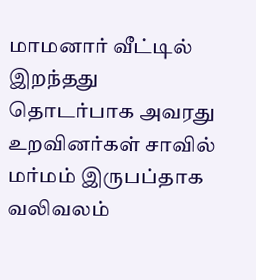மாமனார் வீட்டில் இறந்தது தொடர்பாக அவரது உறவினர்கள் சாவில் மர்மம் இருபப்தாக வலிவலம்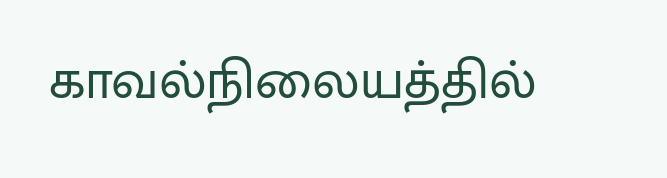காவல்நிலையத்தில்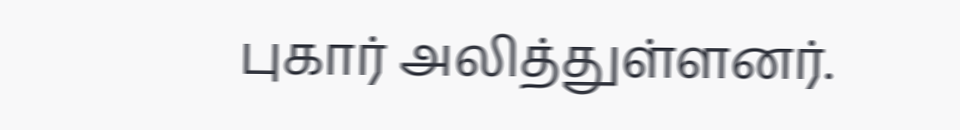புகார் அலித்துள்ளனர்.